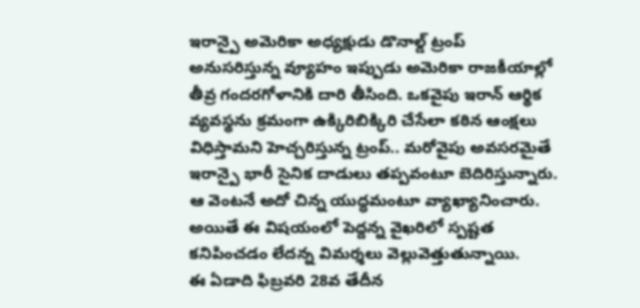ఇరాన్పై అమెరికా అధ్యక్షుడు డొనాల్డ్ ట్రంప్ అనుసరిస్తున్న వ్యూహం ఇప్పుడు అమెరికా రాజకీయాల్లో తీవ్ర గందరగోళానికి దారి తీసింది. ఒకవైపు ఇరాన్ ఆర్థిక వ్యవస్థను క్రమంగా ఉక్కిరిబిక్కిరి చేసేలా కఠిన ఆంక్షలు విధిస్తామని హెచ్చరిస్తున్న ట్రంప్.. మరోవైపు అవసరమైతే ఇరాన్పై భారీ సైనిక దాడులు తప్పవంటూ బెదిరిస్తున్నారు. ఆ వెంటనే అదో చిన్న యుద్ధమంటూ వ్యాఖ్యానించారు. అయితే ఈ విషయంలో పెద్దన్న వైఖరిలో స్పష్టత కనిపించడం లేదన్న విమర్శలు వెల్లువెత్తుతున్నాయి.
ఈ ఏడాది ఫిబ్రవరి 28వ తేదీన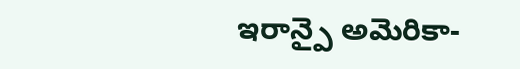ఇరాన్పై అమెరికా-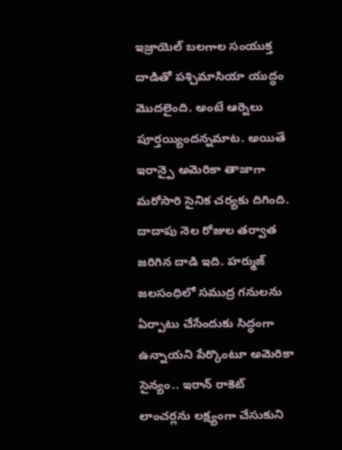ఇజ్రాయెల్ బలగాల సంయుక్త దాడితో పశ్చిమాసియా యుద్ధం మొదలైంది. అంటే ఆర్నెలు పూర్తయ్యిందన్నమాట. అయితే ఇరాన్పై అమెరికా తాజాగా మరోసారి సైనిక చర్యకు దిగింది. దాదాపు నెల రోజుల తర్వాత జరిగిన దాడి ఇది. హర్ముజ్ జలసంధిలో సముద్ర గనులను ఏర్పాటు చేసేందుకు సిద్ధంగా ఉన్నాయని పేర్కొంటూ అమెరికా సైన్యం.. ఇరాన్ రాకెట్ లాంచర్లను లక్ష్యంగా చేసుకుని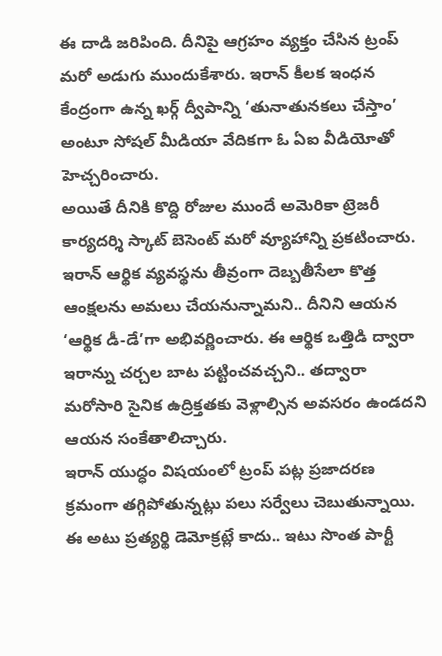ఈ దాడి జరిపింది. దీనిపై ఆగ్రహం వ్యక్తం చేసిన ట్రంప్ మరో అడుగు ముందుకేశారు. ఇరాన్ కీలక ఇంధన కేంద్రంగా ఉన్న ఖర్గ్ ద్వీపాన్ని ‘తునాతునకలు చేస్తాం’ అంటూ సోషల్ మీడియా వేదికగా ఓ ఏఐ వీడియోతో హెచ్చరించారు.
అయితే దీనికి కొద్ది రోజుల ముందే అమెరికా ట్రెజరీ కార్యదర్శి స్కాట్ బెసెంట్ మరో వ్యూహాన్ని ప్రకటించారు. ఇరాన్ ఆర్థిక వ్యవస్థను తీవ్రంగా దెబ్బతీసేలా కొత్త ఆంక్షలను అమలు చేయనున్నామని.. దీనిని ఆయన ‘ఆర్థిక డీ-డే’గా అభివర్ణించారు. ఈ ఆర్థిక ఒత్తిడి ద్వారా ఇరాన్ను చర్చల బాట పట్టించవచ్చని.. తద్వారా మరోసారి సైనిక ఉద్రిక్తతకు వెళ్లాల్సిన అవసరం ఉండదని ఆయన సంకేతాలిచ్చారు.
ఇరాన్ యుద్ధం విషయంలో ట్రంప్ పట్ల ప్రజాదరణ క్రమంగా తగ్గిపోతున్నట్లు పలు సర్వేలు చెబుతున్నాయి. ఈ అటు ప్రత్యర్థి డెమోక్రట్లే కాదు.. ఇటు సొంత పార్టీ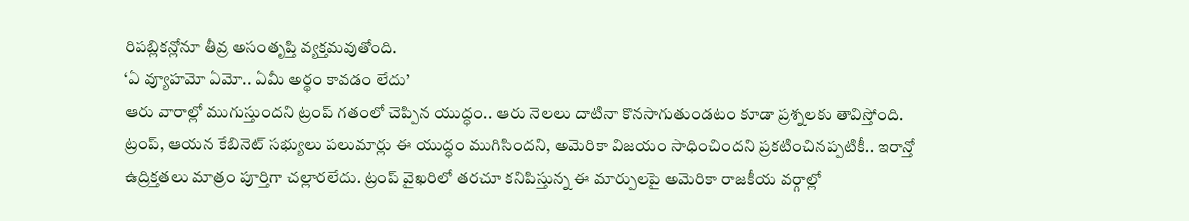రిపబ్లికన్లోనూ తీవ్ర అసంతృప్తి వ్యక్తమవుతోంది.
‘ఏ వ్యూహమో ఏమో.. ఏమీ అర్థం కావడం లేదు’
ఆరు వారాల్లో ముగుస్తుందని ట్రంప్ గతంలో చెప్పిన యుద్ధం.. ఆరు నెలలు దాటినా కొనసాగుతుండటం కూడా ప్రశ్నలకు తావిస్తోంది. ట్రంప్, ఆయన కేబినెట్ సభ్యులు పలుమార్లు ఈ యుద్ధం ముగిసిందని, అమెరికా విజయం సాధించిందని ప్రకటించినప్పటికీ.. ఇరాన్తో ఉద్రిక్తతలు మాత్రం పూర్తిగా చల్లారలేదు. ట్రంప్ వైఖరిలో తరచూ కనిపిస్తున్న ఈ మార్పులపై అమెరికా రాజకీయ వర్గాల్లో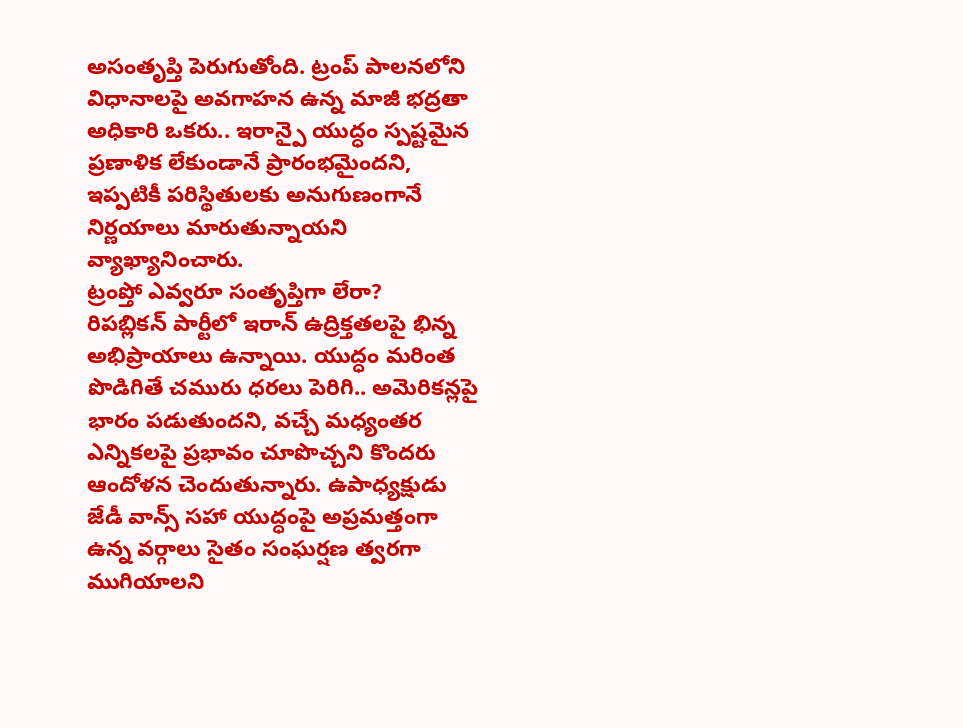అసంతృప్తి పెరుగుతోంది. ట్రంప్ పాలనలోని విధానాలపై అవగాహన ఉన్న మాజీ భద్రతా అధికారి ఒకరు.. ఇరాన్పై యుద్ధం స్పష్టమైన ప్రణాళిక లేకుండానే ప్రారంభమైందని, ఇప్పటికీ పరిస్థితులకు అనుగుణంగానే నిర్ణయాలు మారుతున్నాయని వ్యాఖ్యానించారు.
ట్రంప్తో ఎవ్వరూ సంతృప్తిగా లేరా?
రిపబ్లికన్ పార్టీలో ఇరాన్ ఉద్రిక్తతలపై భిన్న అభిప్రాయాలు ఉన్నాయి. యుద్ధం మరింత పొడిగితే చమురు ధరలు పెరిగి.. అమెరికన్లపై భారం పడుతుందని, వచ్చే మధ్యంతర ఎన్నికలపై ప్రభావం చూపొచ్చని కొందరు ఆందోళన చెందుతున్నారు. ఉపాధ్యక్షుడు జేడీ వాన్స్ సహా యుద్ధంపై అప్రమత్తంగా ఉన్న వర్గాలు సైతం సంఘర్షణ త్వరగా ముగియాలని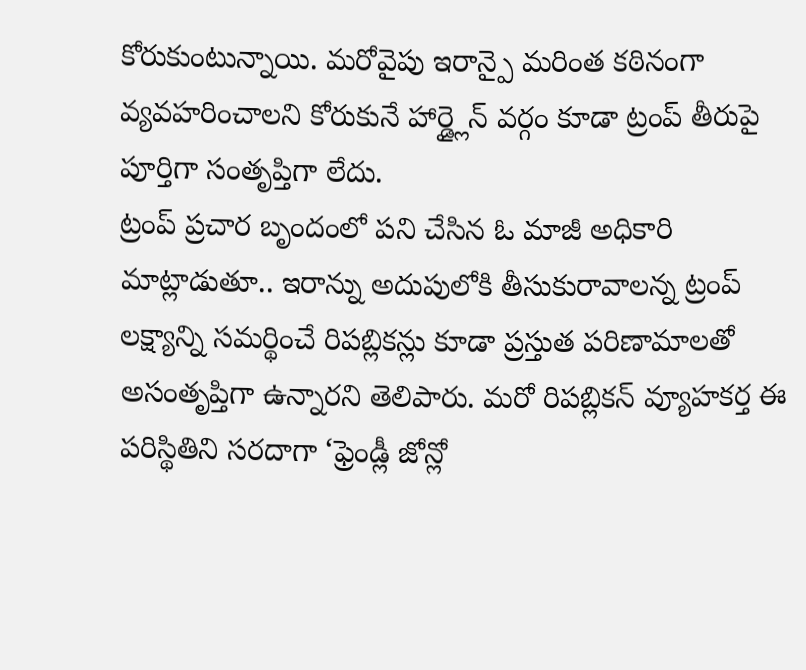కోరుకుంటున్నాయి. మరోవైపు ఇరాన్పై మరింత కఠినంగా వ్యవహరించాలని కోరుకునే హార్డ్లైన్ వర్గం కూడా ట్రంప్ తీరుపై పూర్తిగా సంతృప్తిగా లేదు.
ట్రంప్ ప్రచార బృందంలో పని చేసిన ఓ మాజీ అధికారి మాట్లాడుతూ.. ఇరాన్ను అదుపులోకి తీసుకురావాలన్న ట్రంప్ లక్ష్యాన్ని సమర్థించే రిపబ్లికన్లు కూడా ప్రస్తుత పరిణామాలతో అసంతృప్తిగా ఉన్నారని తెలిపారు. మరో రిపబ్లికన్ వ్యూహకర్త ఈ పరిస్థితిని సరదాగా ‘ఫ్రెండ్లీ జోన్లో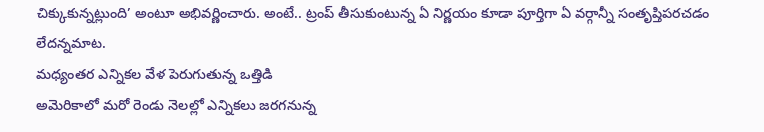చిక్కుకున్నట్లుంది’ అంటూ అభివర్ణించారు. అంటే.. ట్రంప్ తీసుకుంటున్న ఏ నిర్ణయం కూడా పూర్తిగా ఏ వర్గాన్నీ సంతృప్తిపరచడం లేదన్నమాట.
మధ్యంతర ఎన్నికల వేళ పెరుగుతున్న ఒత్తిడి
అమెరికాలో మరో రెండు నెలల్లో ఎన్నికలు జరగనున్న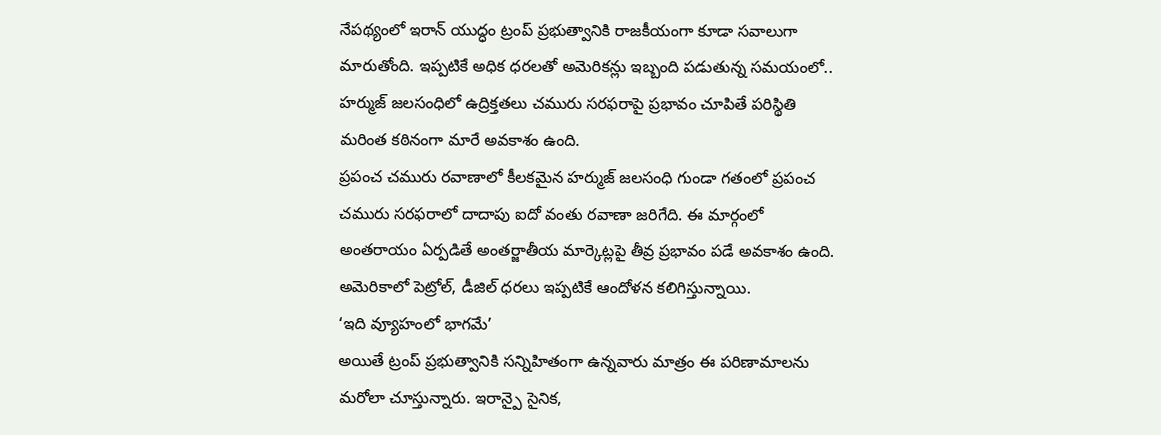నేపథ్యంలో ఇరాన్ యుద్ధం ట్రంప్ ప్రభుత్వానికి రాజకీయంగా కూడా సవాలుగా మారుతోంది. ఇప్పటికే అధిక ధరలతో అమెరికన్లు ఇబ్బంది పడుతున్న సమయంలో.. హర్ముజ్ జలసంధిలో ఉద్రిక్తతలు చమురు సరఫరాపై ప్రభావం చూపితే పరిస్థితి మరింత కఠినంగా మారే అవకాశం ఉంది.
ప్రపంచ చమురు రవాణాలో కీలకమైన హర్ముజ్ జలసంధి గుండా గతంలో ప్రపంచ చమురు సరఫరాలో దాదాపు ఐదో వంతు రవాణా జరిగేది. ఈ మార్గంలో అంతరాయం ఏర్పడితే అంతర్జాతీయ మార్కెట్లపై తీవ్ర ప్రభావం పడే అవకాశం ఉంది. అమెరికాలో పెట్రోల్, డీజిల్ ధరలు ఇప్పటికే ఆందోళన కలిగిస్తున్నాయి.
‘ఇది వ్యూహంలో భాగమే’
అయితే ట్రంప్ ప్రభుత్వానికి సన్నిహితంగా ఉన్నవారు మాత్రం ఈ పరిణామాలను మరోలా చూస్తున్నారు. ఇరాన్పై సైనిక,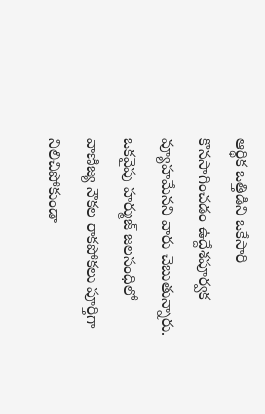ఆర్థిక ఒత్తిడిని ఒకేసారి కొనసాగించడం ఉద్దేశపూర్వక వ్యూహమేనని వారు చెబుతున్నారు. ఒకవైపు హర్ముజ్ జలసంధిలో వాణిజ్య నౌకల రాకపోకలు పూర్తిగా నిలిచిపోకుండా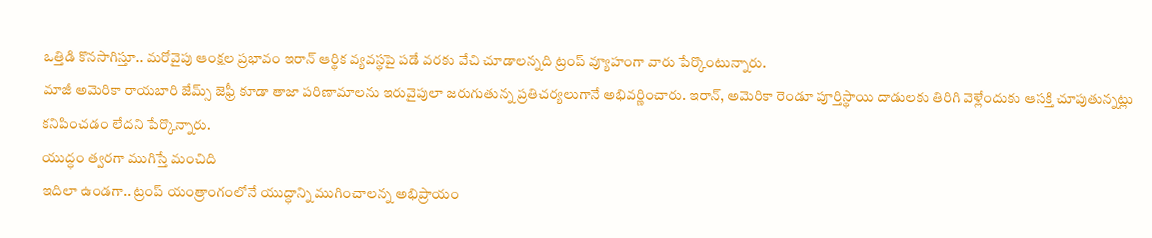ఒత్తిడి కొనసాగిస్తూ.. మరోవైపు ఆంక్షల ప్రభావం ఇరాన్ ఆర్థిక వ్యవస్థపై పడే వరకు వేచి చూడాలన్నది ట్రంప్ వ్యూహంగా వారు పేర్కొంటున్నారు.
మాజీ అమెరికా రాయబారి జేమ్స్ జెఫ్రీ కూడా తాజా పరిణామాలను ఇరువైపులా జరుగుతున్న ప్రతిచర్యలుగానే అభివర్ణించారు. ఇరాన్, అమెరికా రెండూ పూర్తిస్థాయి దాడులకు తిరిగి వెళ్లేందుకు ఆసక్తి చూపుతున్నట్లు కనిపించడం లేదని పేర్కొన్నారు.
యుద్ధం త్వరగా ముగిస్తే మంచిది
ఇదిలా ఉండగా.. ట్రంప్ యంత్రాంగంలోనే యుద్ధాన్ని ముగించాలన్న అభిప్రాయం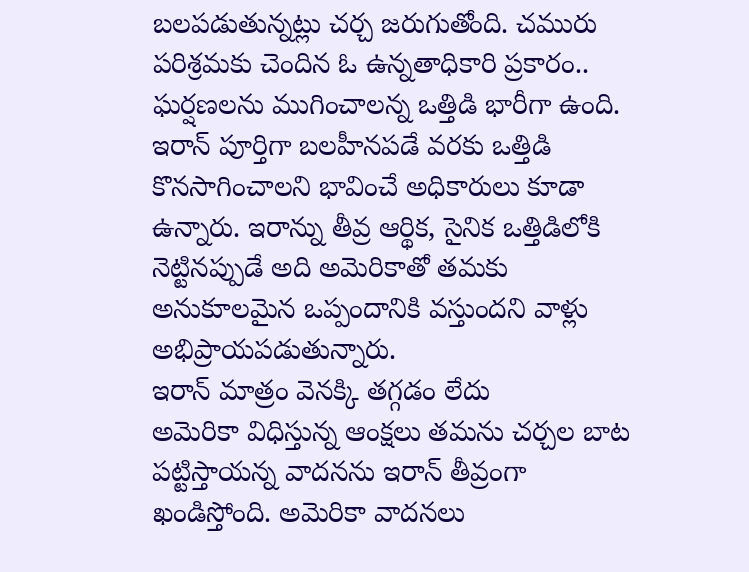బలపడుతున్నట్లు చర్చ జరుగుతోంది. చమురు పరిశ్రమకు చెందిన ఓ ఉన్నతాధికారి ప్రకారం.. ఘర్షణలను ముగించాలన్న ఒత్తిడి భారీగా ఉంది. ఇరాన్ పూర్తిగా బలహీనపడే వరకు ఒత్తిడి కొనసాగించాలని భావించే అధికారులు కూడా ఉన్నారు. ఇరాన్ను తీవ్ర ఆర్థిక, సైనిక ఒత్తిడిలోకి నెట్టినప్పుడే అది అమెరికాతో తమకు అనుకూలమైన ఒప్పందానికి వస్తుందని వాళ్లు అభిప్రాయపడుతున్నారు.
ఇరాన్ మాత్రం వెనక్కి తగ్గడం లేదు
అమెరికా విధిస్తున్న ఆంక్షలు తమను చర్చల బాట పట్టిస్తాయన్న వాదనను ఇరాన్ తీవ్రంగా ఖండిస్తోంది. అమెరికా వాదనలు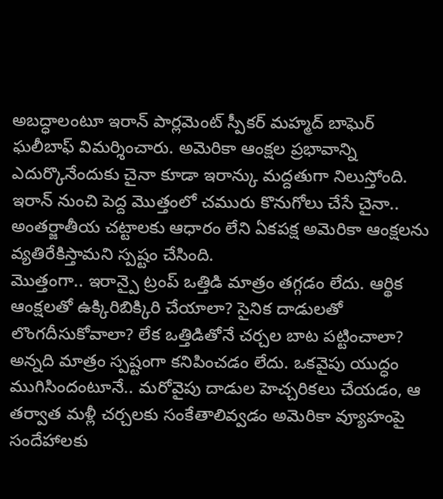అబద్ధాలంటూ ఇరాన్ పార్లమెంట్ స్పీకర్ మహ్మద్ బాఘెర్ ఘలీబాఫ్ విమర్శించారు. అమెరికా ఆంక్షల ప్రభావాన్ని ఎదుర్కొనేందుకు చైనా కూడా ఇరాన్కు మద్దతుగా నిలుస్తోంది. ఇరాన్ నుంచి పెద్ద మొత్తంలో చమురు కొనుగోలు చేసే చైనా.. అంతర్జాతీయ చట్టాలకు ఆధారం లేని ఏకపక్ష అమెరికా ఆంక్షలను వ్యతిరేకిస్తామని స్పష్టం చేసింది.
మొత్తంగా.. ఇరాన్పై ట్రంప్ ఒత్తిడి మాత్రం తగ్గడం లేదు. ఆర్థిక ఆంక్షలతో ఉక్కిరిబిక్కిరి చేయాలా? సైనిక దాడులతో లొంగదీసుకోవాలా? లేక ఒత్తిడితోనే చర్చల బాట పట్టించాలా? అన్నది మాత్రం స్పష్టంగా కనిపించడం లేదు. ఒకవైపు యుద్ధం ముగిసిందంటూనే.. మరోవైపు దాడుల హెచ్చరికలు చేయడం, ఆ తర్వాత మళ్లీ చర్చలకు సంకేతాలివ్వడం అమెరికా వ్యూహంపై సందేహాలకు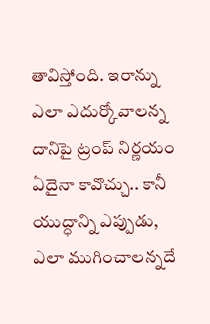తావిస్తోంది. ఇరాన్ను ఎలా ఎదుర్కోవాలన్న దానిపై ట్రంప్ నిర్ణయం ఏదైనా కావొచ్చు.. కానీ యుద్ధాన్ని ఎప్పుడు, ఎలా ముగించాలన్నదే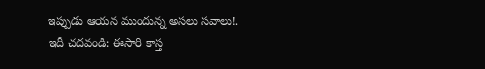ఇప్పుడు ఆయన ముందున్న అసలు సవాలు!.
ఇదీ చదవండి: ఈసారి కాస్త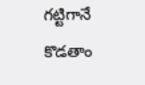గట్టిగానే కొడతాం